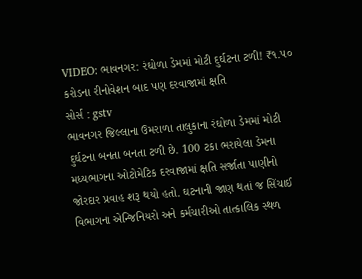VIDEO: ભાવનગર: રંઘોળા ડેમમાં મોટી દુર્ઘટના ટળી! ₹૧.૫૦ કરોડના રીનોવેશન બાદ પણ દરવાજામાં ક્ષતિ
સોર્સ : gstv
ભાવનગર જિલ્લાના ઉમરાળા તાલુકાના રંઘોળા ડેમમાં મોટી દુર્ઘટના બનતા બનતા ટળી છે. 100 ટકા ભરાયેલા ડેમના મધ્યભાગના ઓટોમેટિક દરવાજામાં ક્ષતિ સર્જાતા પાણીનો જોરદાર પ્રવાહ શરૂ થયો હતો. ઘટનાની જાણ થતાં જ સિંચાઈ વિભાગના એન્જિનિયરો અને કર્મચારીઓ તાત્કાલિક સ્થળ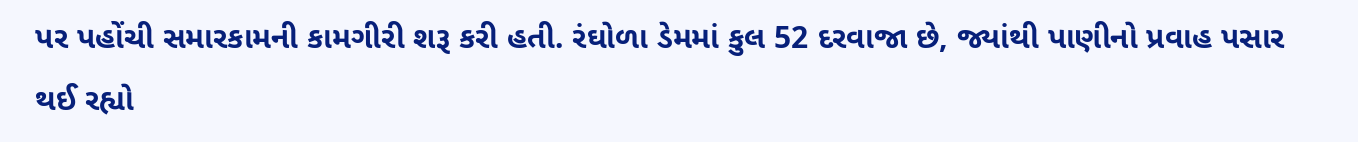પર પહોંચી સમારકામની કામગીરી શરૂ કરી હતી. રંઘોળા ડેમમાં કુલ 52 દરવાજા છે, જ્યાંથી પાણીનો પ્રવાહ પસાર થઈ રહ્યો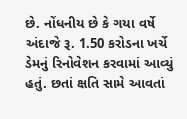છે. નોંધનીય છે કે ગયા વર્ષે અંદાજે રૂ. 1.50 કરોડના ખર્ચે ડેમનું રિનોવેશન કરવામાં આવ્યું હતું. છતાં ક્ષતિ સામે આવતાં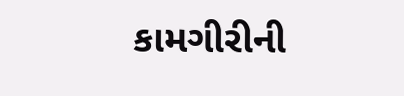કામગીરીની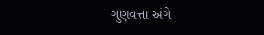ગુણવત્તા અંગે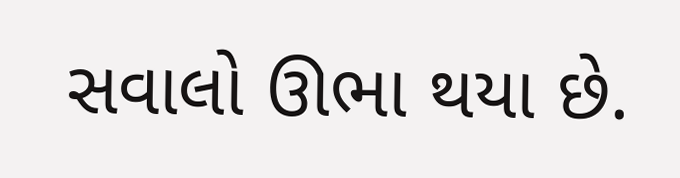સવાલો ઊભા થયા છે.